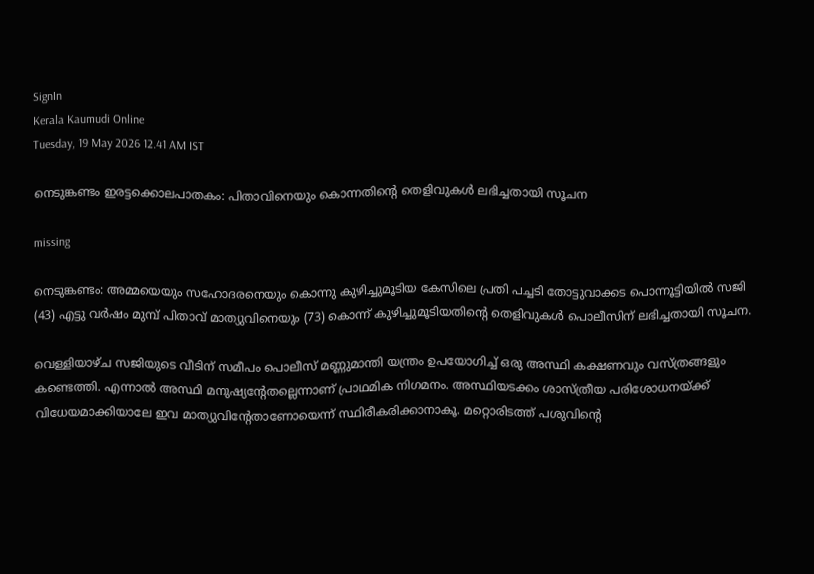SignIn
Kerala Kaumudi Online
Tuesday, 19 May 2026 12.41 AM IST

നെടുങ്കണ്ടം ഇരട്ടക്കൊലപാതകം: പിതാവിനെയും കൊന്നതിന്റെ തെളിവുകൾ ലഭിച്ചതായി സൂചന

missing

നെടുങ്കണ്ടം: അമ്മയെയും സഹോദരനെയും കൊന്നു കുഴിച്ചുമൂടിയ കേസിലെ പ്രതി പച്ചടി തോട്ടുവാക്കട പൊന്നൂട്ടിയിൽ സജി (43) എട്ടു വർഷം മുമ്പ് പിതാവ് മാത്യുവിനെയും (73) കൊന്ന് കുഴിച്ചുമൂടിയതിന്റെ തെളിവുകൾ പൊലീസിന് ലഭിച്ചതായി സൂചന.

വെള്ളിയാഴ്ച സജിയുടെ വീടിന് സമീപം പൊലീസ് മണ്ണുമാന്തി യന്ത്രം ഉപയോഗിച്ച് ഒരു അസ്ഥി കക്ഷണവും വസ്ത്രങ്ങളും കണ്ടെത്തി. എന്നാൽ അസ്ഥി മനുഷ്യന്റേതല്ലെന്നാണ് പ്രാഥമിക നിഗമനം. അസ്ഥിയടക്കം ശാസ്ത്രീയ പരിശോധനയ്ക്ക് വിധേയമാക്കിയാലേ ഇവ മാത്യുവിന്റേതാണോയെന്ന് സ്ഥിരീകരിക്കാനാകൂ. മറ്റൊരിടത്ത് പശുവിന്റെ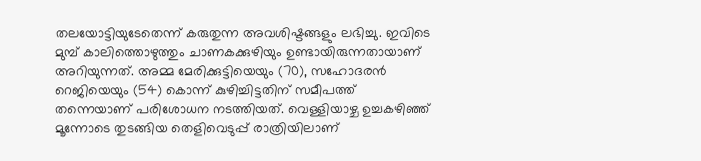തലയോട്ടിയുടേതെന്ന് കരുതുന്ന അവശിഷ്ടങ്ങളും ലഭിച്ചു. ഇവിടെ മുമ്പ് കാലിത്തൊഴുത്തും ചാണകക്കുഴിയും ഉണ്ടായിരുന്നതായാണ് അറിയുന്നത്. അമ്മ മേരിക്കുട്ടിയെയും (70), സഹോദരൻ റെജിയെയും (54) കൊന്ന് കുഴിച്ചിട്ടതിന് സമീപത്ത് തന്നെയാണ് പരിശോധന നടത്തിയത്. വെള്ളിയാഴ്ച ഉച്ചകഴിഞ്ഞ് മൂന്നോടെ തുടങ്ങിയ തെളിവെടുപ്പ് രാത്രിയിലാണ്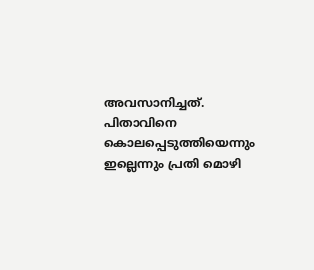അവസാനിച്ചത്. പിതാവിനെ കൊലപ്പെടുത്തിയെന്നും ഇല്ലെന്നും പ്രതി മൊഴി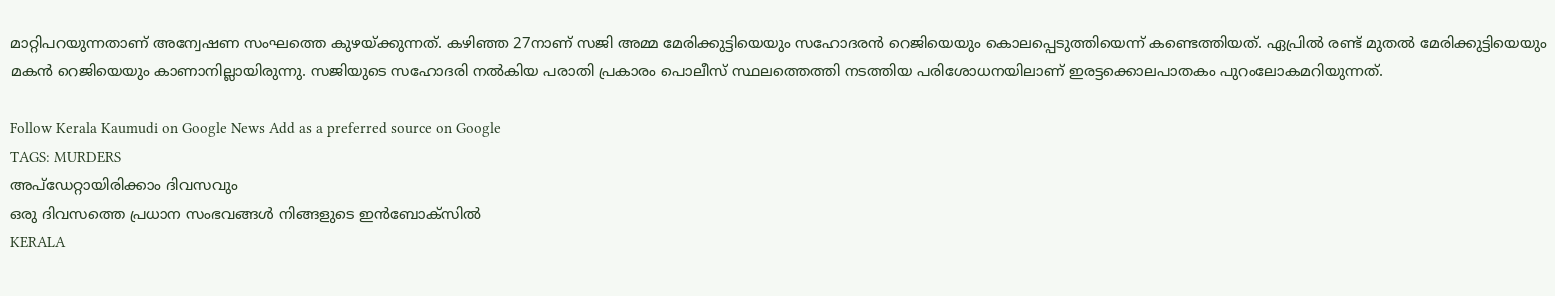മാറ്റിപറയുന്നതാണ് അന്വേഷണ സംഘത്തെ കുഴയ്ക്കുന്നത്. കഴിഞ്ഞ 27നാണ് സജി അമ്മ മേരിക്കുട്ടിയെയും സഹോദരൻ റെജിയെയും കൊലപ്പെടുത്തിയെന്ന് കണ്ടെത്തിയത്. ഏപ്രിൽ രണ്ട് മുതൽ മേരിക്കുട്ടിയെയും മകൻ റെജിയെയും കാണാനില്ലായിരുന്നു. സജിയുടെ സഹോദരി നൽകിയ പരാതി പ്രകാരം പൊലീസ് സ്ഥലത്തെത്തി നടത്തിയ പരിശോധനയിലാണ് ഇരട്ടക്കൊലപാതകം പുറംലോകമറിയുന്നത്.

Follow Kerala Kaumudi on Google News Add as a preferred source on Google
TAGS: MURDERS
അപ്ഡേറ്റായിരിക്കാം ദിവസവും
ഒരു ദിവസത്തെ പ്രധാന സംഭവങ്ങൾ നിങ്ങളുടെ ഇൻബോക്സിൽ
KERALA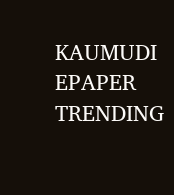KAUMUDI EPAPER
TRENDING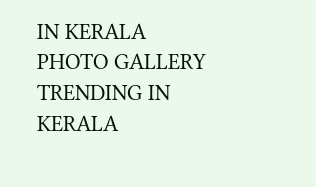IN KERALA
PHOTO GALLERY
TRENDING IN KERALA